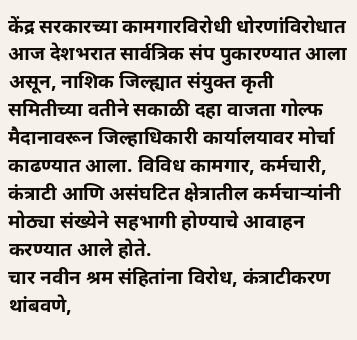केंद्र सरकारच्या कामगारविरोधी धोरणांविरोधात आज देशभरात सार्वत्रिक संप पुकारण्यात आला असून, नाशिक जिल्ह्यात संयुक्त कृती समितीच्या वतीने सकाळी दहा वाजता गोल्फ मैदानावरून जिल्हाधिकारी कार्यालयावर मोर्चा काढण्यात आला. विविध कामगार, कर्मचारी, कंत्राटी आणि असंघटित क्षेत्रातील कर्मचाऱ्यांनी मोठ्या संख्येने सहभागी होण्याचे आवाहन करण्यात आले होते.
चार नवीन श्रम संहितांना विरोध, कंत्राटीकरण थांबवणे,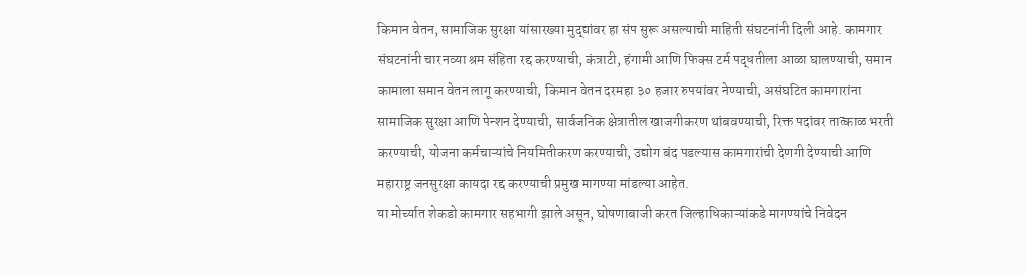किमान वेतन, सामाजिक सुरक्षा यांसारख्या मुद्द्यांवर हा संप सुरू असल्याची माहिती संघटनांनी दिली आहे. कामगार संघटनांनी चार नव्या श्रम संहिता रद्द करण्याची, कंत्राटी, हंगामी आणि फिक्स टर्म पद्धतीला आळा घालण्याची, समान कामाला समान वेतन लागू करण्याची, किमान वेतन दरमहा ३० हजार रुपयांवर नेण्याची, असंघटित कामगारांना सामाजिक सुरक्षा आणि पेन्शन देण्याची, सार्वजनिक क्षेत्रातील खाजगीकरण थांबवण्याची, रिक्त पदांवर तात्काळ भरती करण्याची, योजना कर्मचाऱ्यांचे नियमितीकरण करण्याची, उद्योग बंद पडल्यास कामगारांची देणगी देण्याची आणि महाराष्ट्र जनसुरक्षा कायदा रद्द करण्याची प्रमुख मागण्या मांडल्या आहेत.
या मोर्च्यात शेकडो कामगार सहभागी झाले असून, घोषणाबाजी करत जिल्हाधिकाऱ्यांकडे मागण्यांचे निवेदन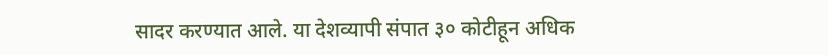सादर करण्यात आले. या देशव्यापी संपात ३० कोटीहून अधिक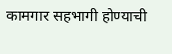कामगार सहभागी होण्याची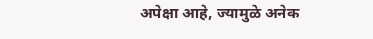अपेक्षा आहे, ज्यामुळे अनेक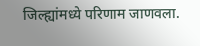जिल्ह्यांमध्ये परिणाम जाणवला.